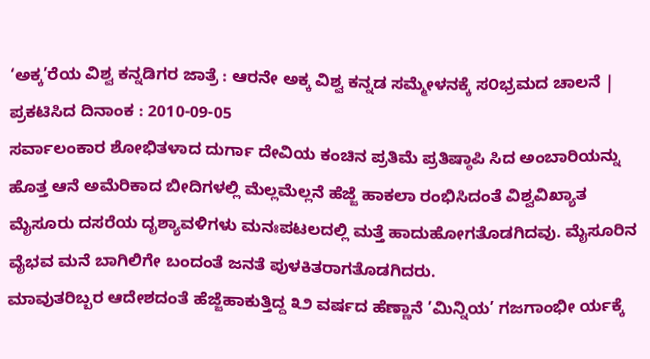‘ಅಕ್ಕ’ರೆಯ ವಿಶ್ವ ಕನ್ನಡಿಗರ ಜಾತ್ರೆ : ಆರನೇ ಅಕ್ಕ ವಿಶ್ವ ಕನ್ನಡ ಸಮ್ಮೇಳನಕ್ಕೆ ಸ೦ಭ್ರಮದ ಚಾಲನೆ |
ಪ್ರಕಟಿಸಿದ ದಿನಾಂಕ : 2010-09-05
ಸರ್ವಾಲಂಕಾರ ಶೋಭಿತಳಾದ ದುರ್ಗಾ ದೇವಿಯ ಕಂಚಿನ ಪ್ರತಿಮೆ ಪ್ರತಿಷ್ಠಾಪಿ ಸಿದ ಅಂಬಾರಿಯನ್ನು ಹೊತ್ತ ಆನೆ ಅಮೆರಿಕಾದ ಬೀದಿಗಳಲ್ಲಿ ಮೆಲ್ಲಮೆಲ್ಲನೆ ಹೆಜ್ಜೆ ಹಾಕಲಾ ರಂಭಿಸಿದಂತೆ ವಿಶ್ವವಿಖ್ಯಾತ ಮೈಸೂರು ದಸರೆಯ ದೃಶ್ಯಾವಳಿಗಳು ಮನಃಪಟಲದಲ್ಲಿ ಮತ್ತೆ ಹಾದುಹೋಗತೊಡಗಿದವು. ಮೈಸೂರಿನ ವೈಭವ ಮನೆ ಬಾಗಿಲಿಗೇ ಬಂದಂತೆ ಜನತೆ ಪುಳಕಿತರಾಗತೊಡಗಿದರು.
ಮಾವುತರಿಬ್ಬರ ಆದೇಶದಂತೆ ಹೆಜ್ಜೆಹಾಕುತ್ತಿದ್ದ ೩೨ ವರ್ಷದ ಹೆಣ್ಣಾನೆ ’ಮಿನ್ನಿಯ’ ಗಜಗಾಂಭೀ ರ್ಯಕ್ಕೆ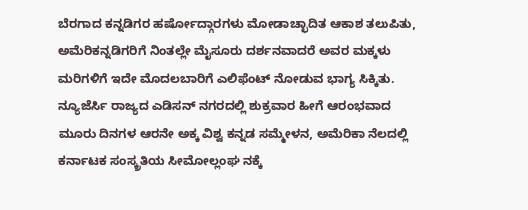ಬೆರಗಾದ ಕನ್ನಡಿಗರ ಹರ್ಷೋದ್ಗಾರಗಳು ಮೋಡಾಚ್ಛಾದಿತ ಆಕಾಶ ತಲುಪಿತು, ಅಮೆರಿಕನ್ನಡಿಗರಿಗೆ ನಿಂತಲ್ಲೇ ಮೈಸೂರು ದರ್ಶನವಾದರೆ ಅವರ ಮಕ್ಕಳು ಮರಿಗಳಿಗೆ ಇದೇ ಮೊದಲಬಾರಿಗೆ ಎಲಿಫೆಂಟ್ ನೋಡುವ ಭಾಗ್ಯ ಸಿಕ್ಕಿತು.
ನ್ಯೂಜೆರ್ಸಿ ರಾಜ್ಯದ ಎಡಿಸನ್ ನಗರದಲ್ಲಿ ಶುಕ್ರವಾರ ಹೀಗೆ ಆರಂಭವಾದ ಮೂರು ದಿನಗಳ ಆರನೇ ಅಕ್ಕ ವಿಶ್ವ ಕನ್ನಡ ಸಮ್ಮೇಳನ, ಅಮೆರಿಕಾ ನೆಲದಲ್ಲಿ ಕರ್ನಾಟಕ ಸಂಸ್ಕ್ರತಿಯ ಸೀಮೋಲ್ಲಂಘ ನಕ್ಕೆ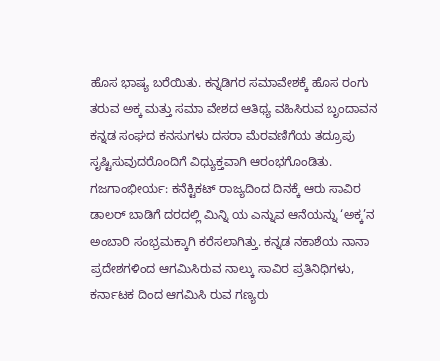ಹೊಸ ಭಾಷ್ಯ ಬರೆಯಿತು. ಕನ್ನಡಿಗರ ಸಮಾವೇಶಕ್ಕೆ ಹೊಸ ರಂಗು ತರುವ ಅಕ್ಕ ಮತ್ತು ಸಮಾ ವೇಶದ ಆತಿಥ್ಯ ವಹಿಸಿರುವ ಬೃಂದಾವನ ಕನ್ನಡ ಸಂಘದ ಕನಸುಗಳು ದಸರಾ ಮೆರವಣಿಗೆಯ ತದ್ರೂಪು ಸೃಷ್ಟಿಸುವುದರೊಂದಿಗೆ ವಿಧ್ಯುಕ್ತವಾಗಿ ಆರಂಭಗೊಂಡಿತು.
ಗಜಗಾಂಭೀರ್ಯ: ಕನೆಕ್ಟಿಕಟ್ ರಾಜ್ಯದಿಂದ ದಿನಕ್ಕೆ ಆರು ಸಾವಿರ ಡಾಲರ್ ಬಾಡಿಗೆ ದರದಲ್ಲಿ ಮಿನ್ನಿ ಯ ಎನ್ನುವ ಆನೆಯನ್ನು ‘ಅಕ್ಕ’ನ ಅಂಬಾರಿ ಸಂಭ್ರಮಕ್ಕಾಗಿ ಕರೆಸಲಾಗಿತ್ತು. ಕನ್ನಡ ನಕಾಶೆಯ ನಾನಾ ಪ್ರದೇಶಗಳಿಂದ ಆಗಮಿಸಿರುವ ನಾಲ್ಕು ಸಾವಿರ ಪ್ರತಿನಿಧಿಗಳು, ಕರ್ನಾಟಕ ದಿಂದ ಆಗಮಿಸಿ ರುವ ಗಣ್ಯರು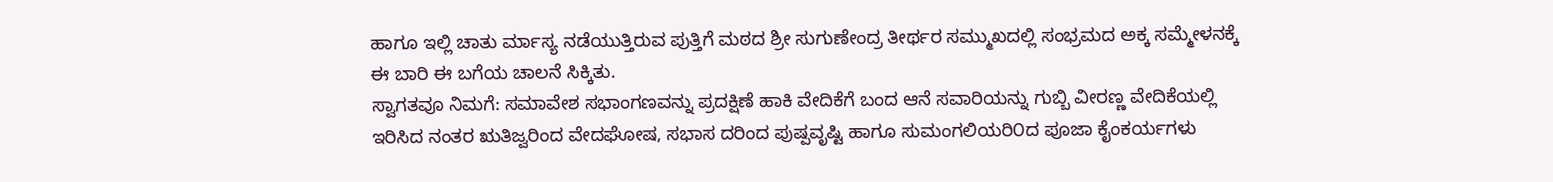ಹಾಗೂ ಇಲ್ಲಿ ಚಾತು ರ್ಮಾಸ್ಯ ನಡೆಯುತ್ತಿರುವ ಪುತ್ತಿಗೆ ಮಠದ ಶ್ರೀ ಸುಗುಣೇಂದ್ರ ತೀರ್ಥರ ಸಮ್ಮುಖದಲ್ಲಿ ಸಂಭ್ರಮದ ಅಕ್ಕ ಸಮ್ಮೇಳನಕ್ಕೆ ಈ ಬಾರಿ ಈ ಬಗೆಯ ಚಾಲನೆ ಸಿಕ್ಕಿತು.
ಸ್ವಾಗತವೂ ನಿಮಗೆ: ಸಮಾವೇಶ ಸಭಾಂಗಣವನ್ನು ಪ್ರದಕ್ಷಿಣೆ ಹಾಕಿ ವೇದಿಕೆಗೆ ಬಂದ ಆನೆ ಸವಾರಿಯನ್ನು ಗುಬ್ಬಿ ವೀರಣ್ಣ ವೇದಿಕೆಯಲ್ಲಿ ಇರಿಸಿದ ನಂತರ ಋತಿಜ್ವರಿಂದ ವೇದಘೋಷ, ಸಭಾಸ ದರಿಂದ ಪುಷ್ಪವೃಷ್ಟಿ ಹಾಗೂ ಸುಮಂಗಲಿಯರಿ೦ದ ಪೂಜಾ ಕೈಂಕರ್ಯಗಳು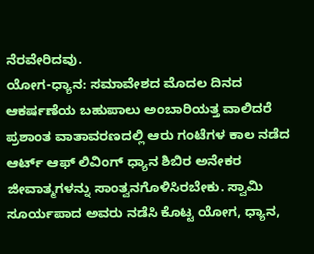ನೆರವೇರಿದವು.
ಯೋಗ-ಧ್ಯಾನ: ಸಮಾವೇಶದ ಮೊದಲ ದಿನದ ಆಕರ್ಷಣೆಯ ಬಹುಪಾಲು ಅಂಬಾರಿಯತ್ತ ವಾಲಿದರೆ ಪ್ರಶಾಂತ ವಾತಾವರಣದಲ್ಲಿ ಆರು ಗಂಟೆಗಳ ಕಾಲ ನಡೆದ ಆರ್ಟ್ ಆಫ್ ಲಿವಿಂಗ್ ಧ್ಯಾನ ಶಿಬಿರ ಅನೇಕರ ಜೀವಾತ್ಮಗಳನ್ನು ಸಾಂತ್ವನಗೊಳಿಸಿರಬೇಕು. ಸ್ವಾಮಿ ಸೂರ್ಯಪಾದ ಅವರು ನಡೆಸಿ ಕೊಟ್ಟ ಯೋಗ, ಧ್ಯಾನ,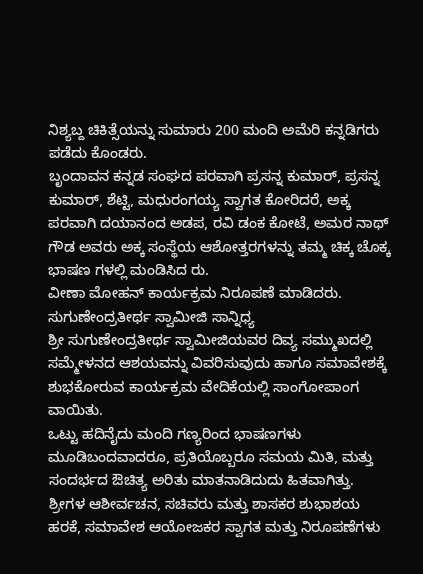ನಿಶ್ಯಬ್ದ ಚಿಕಿತ್ಸೆಯನ್ನು ಸುಮಾರು 200 ಮಂದಿ ಅಮೆರಿ ಕನ್ನಡಿಗರು ಪಡೆದು ಕೊಂಡರು.
ಬೃಂದಾವನ ಕನ್ನಡ ಸಂಘದ ಪರವಾಗಿ ಪ್ರಸನ್ನ ಕುಮಾರ್, ಪ್ರಸನ್ನ ಕುಮಾರ್, ಶೆಟ್ಟಿ, ಮಧುರಂಗಯ್ಯ ಸ್ವಾಗತ ಕೋರಿದರೆ, ಅಕ್ಕ ಪರವಾಗಿ ದಯಾನಂದ ಅಡಪ, ರವಿ ಡಂಕ ಕೋಟೆ, ಅಮರ ನಾಥ್ ಗೌಡ ಅವರು ಅಕ್ಕ ಸಂಸ್ಥೆಯ ಆಶೋತ್ತರಗಳನ್ನು ತಮ್ಮ ಚಿಕ್ಕ ಚೊಕ್ಕ ಭಾಷಣ ಗಳಲ್ಲಿ ಮಂಡಿಸಿದ ರು.
ವೀಣಾ ಮೋಹನ್ ಕಾರ್ಯಕ್ರಮ ನಿರೂಪಣೆ ಮಾಡಿದರು.
ಸುಗುಣೇಂದ್ರತೀರ್ಥ ಸ್ವಾಮೀಜಿ ಸಾನ್ನಿಧ್ಯ
ಶ್ರೀ ಸುಗುಣೇಂದ್ರತೀರ್ಥ ಸ್ವಾಮೀಜಿಯವರ ದಿವ್ಯ ಸಮ್ಮುಖದಲ್ಲಿ ಸಮ್ಮೇಳನದ ಆಶಯವನ್ನು ವಿವರಿಸುವುದು ಹಾಗೂ ಸಮಾವೇಶಕ್ಕೆ ಶುಭಕೋರುವ ಕಾರ್ಯಕ್ರಮ ವೇದಿಕೆಯಲ್ಲಿ ಸಾಂಗೋಪಾಂಗ ವಾಯಿತು.
ಒಟ್ಟು ಹದಿನೈದು ಮಂದಿ ಗಣ್ಯರಿಂದ ಭಾಷಣಗಳು ಮೂಡಿಬಂದವಾದರೂ, ಪ್ರತಿಯೊಬ್ಬರೂ ಸಮಯ ಮಿತಿ, ಮತ್ತು ಸಂದರ್ಭದ ಔಚಿತ್ಯ ಅರಿತು ಮಾತನಾಡಿದುದು ಹಿತವಾಗಿತ್ತು. ಶ್ರೀಗಳ ಆಶೀರ್ವಚನ, ಸಚಿವರು ಮತ್ತು ಶಾಸಕರ ಶುಭಾಶಯ ಹರಕೆ, ಸಮಾವೇಶ ಆಯೋಜಕರ ಸ್ವಾಗತ ಮತ್ತು ನಿರೂಪಣೆಗಳು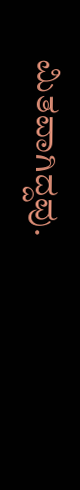ಮಿತವಾಗಿದ್ದವು.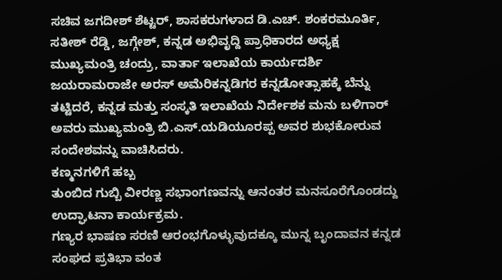ಸಚಿವ ಜಗದೀಶ್ ಶೆಟ್ಟರ್, ಶಾಸಕರುಗಳಾದ ಡಿ.ಎಚ್. ಶಂಕರಮೂರ್ತಿ, ಸತೀಶ್ ರೆಡ್ಡಿ, ಜಗ್ಗೇಶ್, ಕನ್ನಡ ಅಭಿವೃದ್ದಿ ಪ್ರಾಧಿಕಾರದ ಅಧ್ಯಕ್ಷ ಮುಖ್ಯಮಂತ್ರಿ ಚಂದ್ರು, ವಾರ್ತಾ ಇಲಾಖೆಯ ಕಾರ್ಯದರ್ಶಿ ಜಯರಾಮರಾಜೇ ಅರಸ್ ಅಮೆರಿಕನ್ನಡಿಗರ ಕನ್ನಡೋತ್ಸಾಹಕ್ಕೆ ಬೆನ್ನು ತಟ್ಟಿದರೆ, ಕನ್ನಡ ಮತ್ತು ಸಂಸ್ಕತಿ ಇಲಾಖೆಯ ನಿರ್ದೇಶಕ ಮನು ಬಳಿಗಾರ್ ಅವರು ಮುಖ್ಯಮಂತ್ರಿ ಬಿ.ಎಸ್.ಯಡಿಯೂರಪ್ಪ ಅವರ ಶುಭಕೋರುವ ಸಂದೇಶವನ್ನು ವಾಚಿಸಿದರು.
ಕಣ್ಮನಗಳಿಗೆ ಹಬ್ಬ
ತುಂಬಿದ ಗುಬ್ಬಿ ವೀರಣ್ಣ ಸಭಾಂಗಣವನ್ನು ಆನಂತರ ಮನಸೂರೆಗೊಂಡದ್ದು ಉದ್ಘಾಟನಾ ಕಾರ್ಯಕ್ರಮ.
ಗಣ್ಯರ ಭಾಷಣ ಸರಣಿ ಆರಂಭಗೊಳ್ಳುವುದಕ್ಕೂ ಮುನ್ನ ಬೃಂದಾವನ ಕನ್ನಡ ಸಂಘದ ಪ್ರತಿಭಾ ವಂತ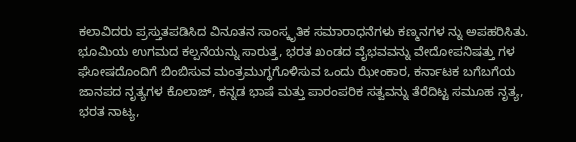ಕಲಾವಿದರು ಪ್ರಸ್ತುತಪಡಿಸಿದ ವಿನೂತನ ಸಾಂಸ್ಕೃತಿಕ ಸಮಾರಾಧನೆಗಳು ಕಣ್ಮನಗಳ ನ್ನು ಅಪಹರಿಸಿತು.
ಭೂಮಿಯ ಉಗಮದ ಕಲ್ಪನೆಯನ್ನು ಸಾರುತ್ತ, ಭರತ ಖಂಡದ ವೈಭವವನ್ನು ವೇದೋಪನಿಷತ್ತು ಗಳ ಘೋಷದೊಂದಿಗೆ ಬಿಂಬಿಸುವ ಮಂತ್ರಮುಗ್ಧಗೊಳಿಸುವ ಒಂದು ಝೇಂಕಾರ, ಕರ್ನಾಟಕ ಬಗೆಬಗೆಯ ಜಾನಪದ ನೃತ್ಯಗಳ ಕೊಲಾಜ್, ಕನ್ನಡ ಭಾಷೆ ಮತ್ತು ಪಾರಂಪರಿಕ ಸತ್ವವನ್ನು ತೆರೆದಿಟ್ಟ ಸಮೂಹ ನೃತ್ಯ, ಭರತ ನಾಟ್ಯ,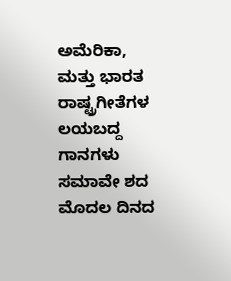ಅಮೆರಿಕಾ, ಮತ್ತು ಭಾರತ ರಾಷ್ಟ್ರಗೀತೆಗಳ ಲಯಬದ್ದ ಗಾನಗಳು ಸಮಾವೇ ಶದ ಮೊದಲ ದಿನದ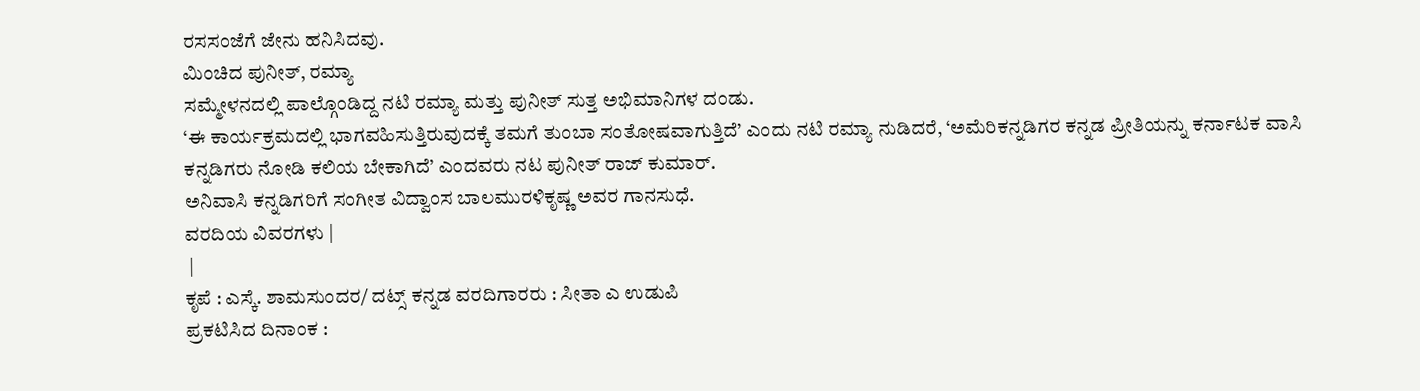ರಸಸಂಜೆಗೆ ಜೇನು ಹನಿಸಿದವು.
ಮಿಂಚಿದ ಪುನೀತ್, ರಮ್ಯಾ
ಸಮ್ಮೇಳನದಲ್ಲಿ ಪಾಲ್ಗೊಂಡಿದ್ದ ನಟಿ ರಮ್ಯಾ ಮತ್ತು ಪುನೀತ್ ಸುತ್ತ ಅಭಿಮಾನಿಗಳ ದಂಡು.
‘ಈ ಕಾರ್ಯಕ್ರಮದಲ್ಲಿ ಭಾಗವಹಿಸುತ್ತಿರುವುದಕ್ಕೆ ತಮಗೆ ತುಂಬಾ ಸಂತೋಷವಾಗುತ್ತಿದೆ’ ಎಂದು ನಟಿ ರಮ್ಯಾ ನುಡಿದರೆ, ‘ಅಮೆರಿಕನ್ನಡಿಗರ ಕನ್ನಡ ಪ್ರೀತಿಯನ್ನು ಕರ್ನಾಟಕ ವಾಸಿ ಕನ್ನಡಿಗರು ನೋಡಿ ಕಲಿಯ ಬೇಕಾಗಿದೆ’ ಎಂದವರು ನಟ ಪುನೀತ್ ರಾಜ್ ಕುಮಾರ್.
ಅನಿವಾಸಿ ಕನ್ನಡಿಗರಿಗೆ ಸಂಗೀತ ವಿದ್ವಾಂಸ ಬಾಲಮುರಳಿಕೃಷ್ಣ ಅವರ ಗಾನಸುಧೆ.
ವರದಿಯ ವಿವರಗಳು |
 |
ಕೃಪೆ : ಎಸ್ಕೆ. ಶಾಮಸುಂದರ/ ದಟ್ಸ್ ಕನ್ನಡ ವರದಿಗಾರರು : ಸೀತಾ ಎ ಉಡುಪಿ
ಪ್ರಕಟಿಸಿದ ದಿನಾಂಕ :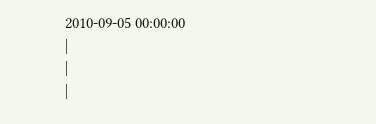2010-09-05 00:00:00
|
|
|